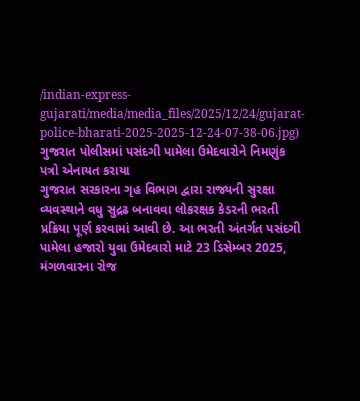/indian-express-gujarati/media/media_files/2025/12/24/gujarat-police-bharati-2025-2025-12-24-07-38-06.jpg)
ગુજરાત પોલીસમાં પસંદગી પામેલા ઉમેદવારોને નિમણુંક પત્રો એનાયત કરાયા
ગુજરાત સરકારના ગૃહ વિભાગ દ્વારા રાજ્યની સુરક્ષા વ્યવસ્થાને વધુ સુદ્રઢ બનાવવા લોકરક્ષક કેડરની ભરતી પ્રક્રિયા પૂર્ણ કરવામાં આવી છે. આ ભરતી અંતર્ગત પસંદગી પામેલા હજારો યુવા ઉમેદવારો માટે 23 ડિસેમ્બર 2025, મંગળવારના રોજ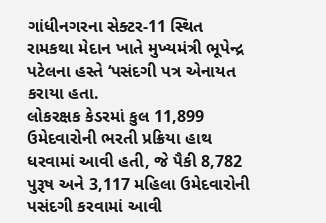ગાંધીનગરના સેક્ટર-11 સ્થિત રામકથા મેદાન ખાતે મુખ્યમંત્રી ભૂપેન્દ્ર પટેલના હસ્તે ‘પસંદગી પત્ર એનાયત કરાયા હતા.
લોકરક્ષક કેડરમાં કુલ 11,899 ઉમેદવારોની ભરતી પ્રક્રિયા હાથ ધરવામાં આવી હતી, જે પૈકી 8,782 પુરૂષ અને 3,117 મહિલા ઉમેદવારોની પસંદગી કરવામાં આવી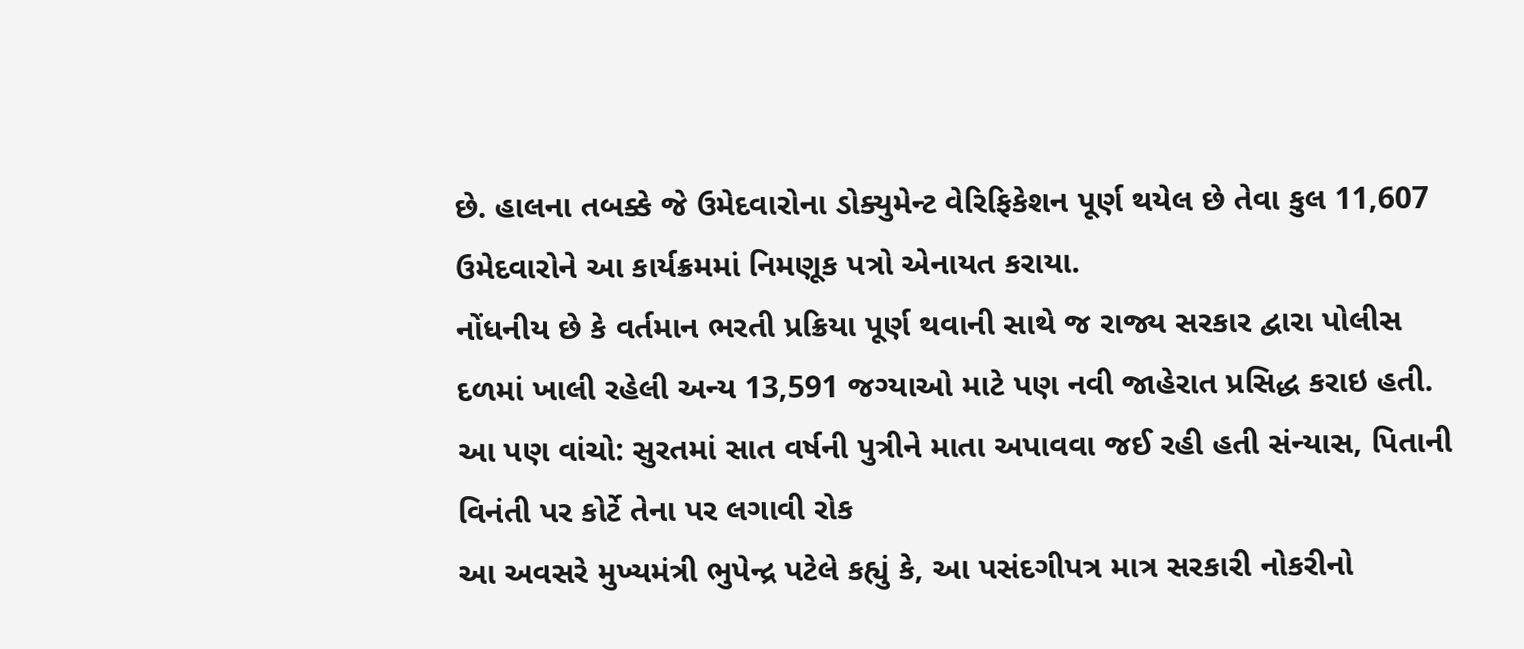છે. હાલના તબક્કે જે ઉમેદવારોના ડોક્યુમેન્ટ વેરિફિકેશન પૂર્ણ થયેલ છે તેવા કુલ 11,607 ઉમેદવારોને આ કાર્યક્રમમાં નિમણૂક પત્રો એનાયત કરાયા.
નોંધનીય છે કે વર્તમાન ભરતી પ્રક્રિયા પૂર્ણ થવાની સાથે જ રાજ્ય સરકાર દ્વારા પોલીસ દળમાં ખાલી રહેલી અન્ય 13,591 જગ્યાઓ માટે પણ નવી જાહેરાત પ્રસિદ્ધ કરાઇ હતી.
આ પણ વાંચો: સુરતમાં સાત વર્ષની પુત્રીને માતા અપાવવા જઈ રહી હતી સંન્યાસ, પિતાની વિનંતી પર કોર્ટે તેના પર લગાવી રોક
આ અવસરે મુખ્યમંત્રી ભુપેન્દ્ર પટેલે કહ્યું કે, આ પસંદગીપત્ર માત્ર સરકારી નોકરીનો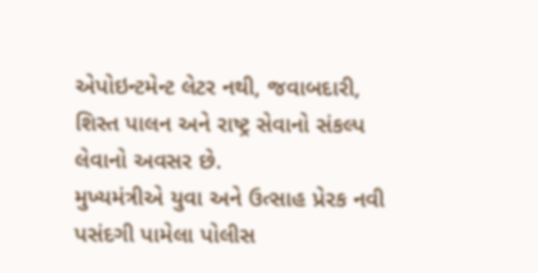એપોઇન્ટમેન્ટ લેટર નથી, જવાબદારી, શિસ્ત પાલન અને રાષ્ટ્ર સેવાનો સંકલ્પ લેવાનો અવસર છે.
મુખ્યમંત્રીએ યુવા અને ઉત્સાહ પ્રેરક નવી પસંદગી પામેલા પોલીસ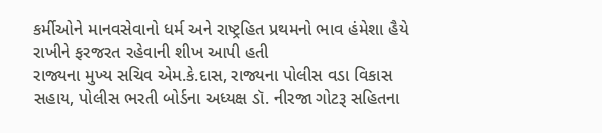કર્મીઓને માનવસેવાનો ધર્મ અને રાષ્ટ્રહિત પ્રથમનો ભાવ હંમેશા હૈયે રાખીને ફરજરત રહેવાની શીખ આપી હતી
રાજ્યના મુખ્ય સચિવ એમ.કે.દાસ, રાજ્યના પોલીસ વડા વિકાસ સહાય, પોલીસ ભરતી બોર્ડના અધ્યક્ષ ડૉ. નીરજા ગોટરૂ સહિતના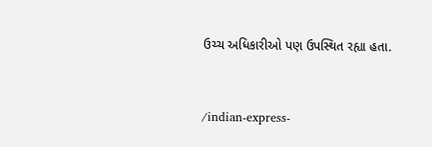ઉચ્ચ અધિકારીઓ પણ ઉપસ્થિત રહ્યા હતા.


/indian-express-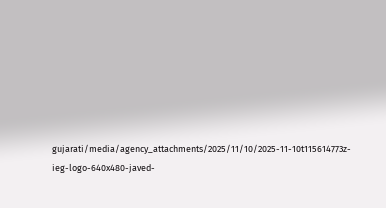gujarati/media/agency_attachments/2025/11/10/2025-11-10t115614773z-ieg-logo-640x480-javed-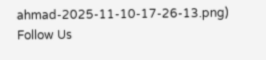ahmad-2025-11-10-17-26-13.png)
Follow Us